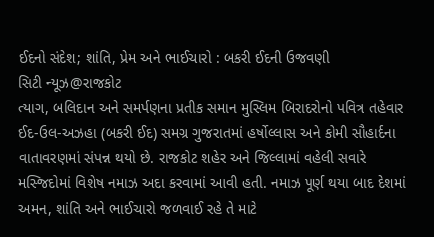ઈદનો સંદેશ; શાંતિ, પ્રેમ અને ભાઈચારો : બકરી ઈદની ઉજવણી
સિટી ન્યૂઝ@રાજકોટ
ત્યાગ, બલિદાન અને સમર્પણના પ્રતીક સમાન મુસ્લિમ બિરાદરોનો પવિત્ર તહેવાર ઈદ-ઉલ-અઝહા (બકરી ઈદ) સમગ્ર ગુજરાતમાં હર્ષોલ્લાસ અને કોમી સૌહાર્દના વાતાવરણમાં સંપન્ન થયો છે. રાજકોટ શહેર અને જિલ્લામાં વહેલી સવારે મસ્જિદોમાં વિશેષ નમાઝ અદા કરવામાં આવી હતી. નમાઝ પૂર્ણ થયા બાદ દેશમાં અમન, શાંતિ અને ભાઈચારો જળવાઈ રહે તે માટે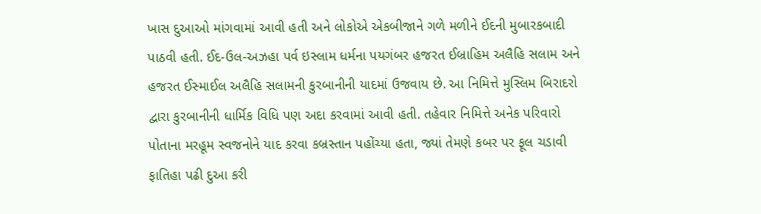ખાસ દુઆઓ માંગવામાં આવી હતી અને લોકોએ એકબીજાને ગળે મળીને ઈદની મુબારકબાદી પાઠવી હતી. ઈદ-ઉલ-અઝહા પર્વ ઇસ્લામ ધર્મના પયગંબર હજરત ઈબ્રાહિમ અલૈહિ સલામ અને હજરત ઈસ્માઈલ અલૈહિ સલામની કુરબાનીની યાદમાં ઉજવાય છે. આ નિમિત્તે મુસ્લિમ બિરાદરો દ્વારા કુરબાનીની ધાર્મિક વિધિ પણ અદા કરવામાં આવી હતી. તહેવાર નિમિત્તે અનેક પરિવારો પોતાના મરહૂમ સ્વજનોને યાદ કરવા કબ્રસ્તાન પહોંચ્યા હતા, જ્યાં તેમણે કબર પર ફૂલ ચડાવી ફાતિહા પઢી દુઆ કરી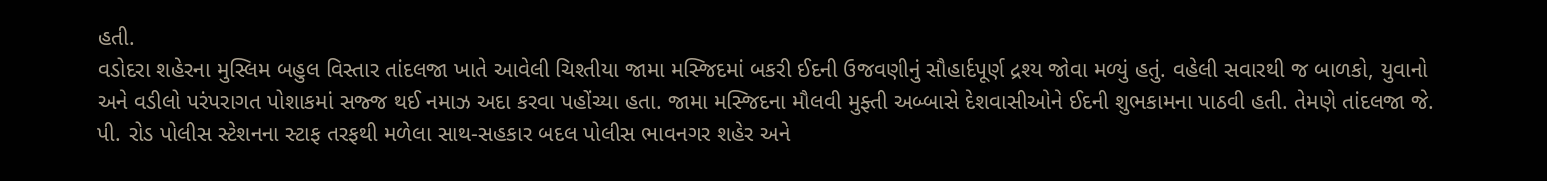હતી.
વડોદરા શહેરના મુસ્લિમ બહુલ વિસ્તાર તાંદલજા ખાતે આવેલી ચિશ્તીયા જામા મસ્જિદમાં બકરી ઈદની ઉજવણીનું સૌહાર્દપૂર્ણ દ્રશ્ય જોવા મળ્યું હતું. વહેલી સવારથી જ બાળકો, યુવાનો અને વડીલો પરંપરાગત પોશાકમાં સજ્જ થઈ નમાઝ અદા કરવા પહોંચ્યા હતા. જામા મસ્જિદના મૌલવી મુફ્તી અબ્બાસે દેશવાસીઓને ઈદની શુભકામના પાઠવી હતી. તેમણે તાંદલજા જે. પી. રોડ પોલીસ સ્ટેશનના સ્ટાફ તરફથી મળેલા સાથ-સહકાર બદલ પોલીસ ભાવનગર શહેર અને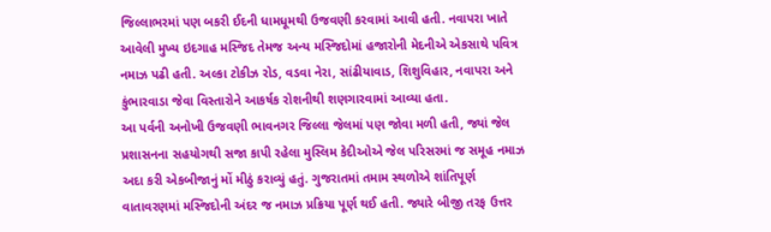જિલ્લાભરમાં પણ બકરી ઈદની ધામધૂમથી ઉજવણી કરવામાં આવી હતી. નવાપરા ખાતે આવેલી મુખ્ય ઇદગાહ મસ્જિદ તેમજ અન્ય મસ્જિદોમાં હજારોની મેદનીએ એકસાથે પવિત્ર નમાઝ પઢી હતી. અલ્કા ટોકીઝ રોડ, વડવા નેરા, સાંઢીયાવાડ, શિશુવિહાર, નવાપરા અને કુંભારવાડા જેવા વિસ્તારોને આકર્ષક રોશનીથી શણગારવામાં આવ્યા હતા.
આ પર્વની અનોખી ઉજવણી ભાવનગર જિલ્લા જેલમાં પણ જોવા મળી હતી, જ્યાં જેલ પ્રશાસનના સહયોગથી સજા કાપી રહેલા મુસ્લિમ કેદીઓએ જેલ પરિસરમાં જ સમૂહ નમાઝ અદા કરી એકબીજાનું મોં મીઠું કરાવ્યું હતું. ગુજરાતમાં તમામ સ્થળોએ શાંતિપૂર્ણ વાતાવરણમાં મસ્જિદોની અંદર જ નમાઝ પ્રક્રિયા પૂર્ણ થઈ હતી. જ્યારે બીજી તરફ ઉત્તર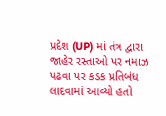પ્રદેશ (UP) માં તંત્ર દ્વારા જાહેર રસ્તાઓ પર નમાઝ પઢવા પર કડક પ્રતિબંધ લાદવામાં આવ્યો હતો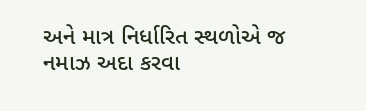અને માત્ર નિર્ધારિત સ્થળોએ જ નમાઝ અદા કરવા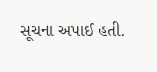સૂચના અપાઈ હતી.